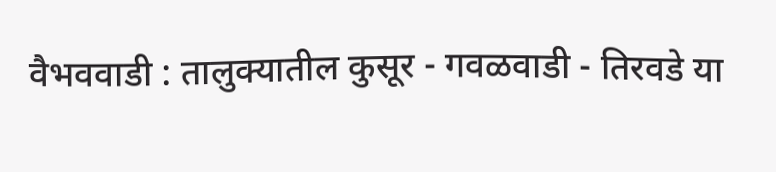वैभववाडी : तालुक्यातील कुसूर - गवळवाडी - तिरवडे या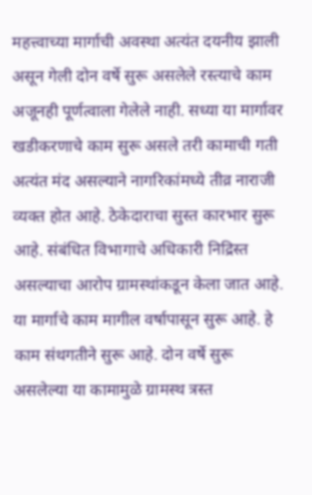महत्त्वाच्या मार्गाची अवस्था अत्यंत दयनीय झाली असून गेली दोन वर्षे सुरू असलेले रस्त्याचे काम अजूनही पूर्णत्वाला गेलेले नाही. सध्या या मार्गावर खडीकरणाचे काम सुरू असले तरी कामाची गती अत्यंत मंद असल्याने नागरिकांमध्ये तीव्र नाराजी व्यक्त होत आहे. ठेकेदाराचा सुस्त कारभार सुरू आहे. संबंधित विभागाचे अधिकारी निद्रिस्त असल्याचा आरोप ग्रामस्थांकडून केला जात आहे. या मार्गाचे काम मागील वर्षापासून सुरू आहे. हे काम संथगतीने सुरू आहे. दोन वर्षे सुरू असलेल्या या कामामुळे ग्रामस्थ त्रस्त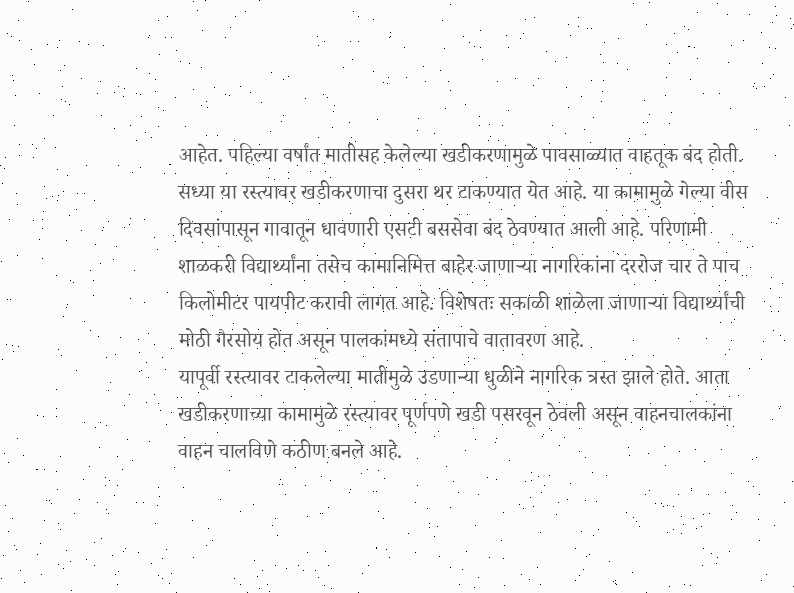आहेत. पहिल्या वर्षांत मातीसह केलेल्या खडीकरणामुळे पावसाळ्यात वाहतूक बंद होती. सध्या या रस्त्यावर खडीकरणाचा दुसरा थर टाकण्यात येत आहे. या कामामुळे गेल्या वीस दिवसांपासून गावातून धावणारी एसटी बससेवा बंद ठेवण्यात आली आहे. परिणामी शाळकरी विद्यार्थ्यांना तसेच कामानिमित्त बाहेर जाणाऱ्या नागरिकांना दररोज चार ते पाच किलोमीटर पायपीट करावी लागत आहे. विशेषतः सकाळी शाळेला जाणाऱ्या विद्यार्थ्यांची मोठी गैरसोय होत असून पालकांमध्ये संतापाचे वातावरण आहे.
यापूर्वी रस्त्यावर टाकलेल्या मातीमुळे उडणाऱ्या धुळीने नागरिक त्रस्त झाले होते. आता खडीकरणाच्या कामामुळे रस्त्यावर पूर्णपणे खडी पसरवून ठेवली असून वाहनचालकांना वाहन चालविणे कठीण बनले आहे.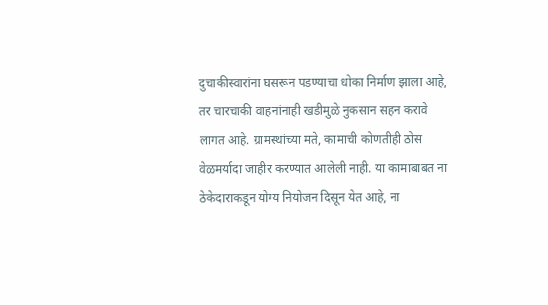दुचाकीस्वारांना घसरून पडण्याचा धोका निर्माण झाला आहे, तर चारचाकी वाहनांनाही खडीमुळे नुकसान सहन करावे लागत आहे. ग्रामस्थांच्या मते, कामाची कोणतीही ठोस वेळमर्यादा जाहीर करण्यात आलेली नाही. या कामाबाबत ना ठेकेदाराकडून योग्य नियोजन दिसून येत आहे, ना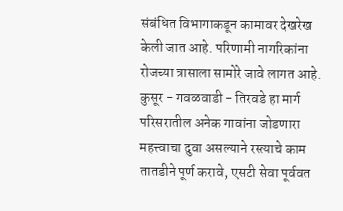संबंधित विभागाकडून कामावर देखरेख केली जात आहे. परिणामी नागरिकांना रोजच्या त्रासाला सामोरे जावे लागत आहे.
कुसूर - गवळवाडी - तिरवडे हा मार्ग परिसरातील अनेक गावांना जोडणारा महत्त्वाचा दुवा असल्याने रस्त्याचे काम तातडीने पूर्ण करावे, एसटी सेवा पूर्ववत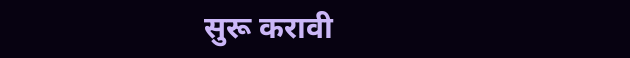सुरू करावी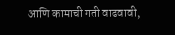आणि कामाची गती वाढवावी,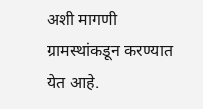अशी मागणी ग्रामस्थांकडून करण्यात येत आहे.